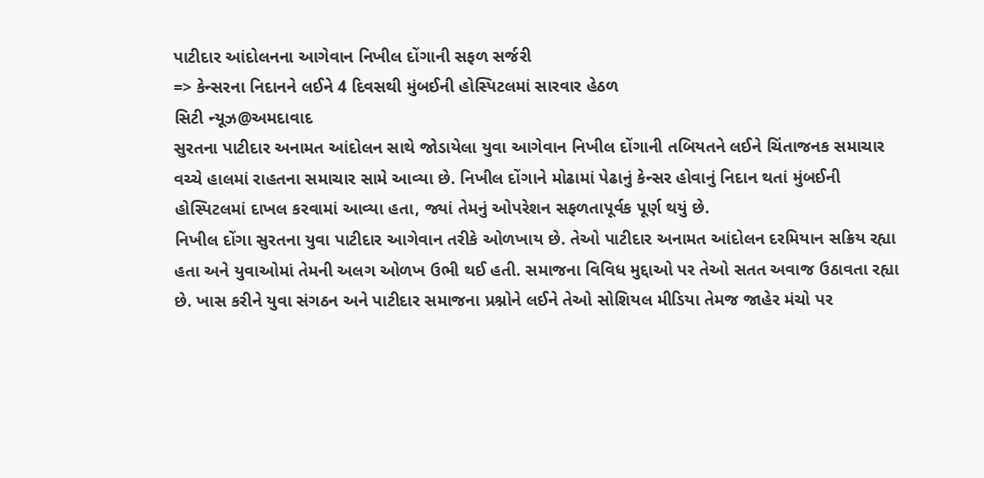પાટીદાર આંદોલનના આગેવાન નિખીલ દોંગાની સફળ સર્જરી
=> કેન્સરના નિદાનને લઈને 4 દિવસથી મુંબઈની હોસ્પિટલમાં સારવાર હેઠળ
સિટી ન્યૂઝ@અમદાવાદ
સુરતના પાટીદાર અનામત આંદોલન સાથે જોડાયેલા યુવા આગેવાન નિખીલ દોંગાની તબિયતને લઈને ચિંતાજનક સમાચાર વચ્ચે હાલમાં રાહતના સમાચાર સામે આવ્યા છે. નિખીલ દોંગાને મોઢામાં પેઢાનું કેન્સર હોવાનું નિદાન થતાં મુંબઈની હોસ્પિટલમાં દાખલ કરવામાં આવ્યા હતા, જ્યાં તેમનું ઓપરેશન સફળતાપૂર્વક પૂર્ણ થયું છે.
નિખીલ દોંગા સુરતના યુવા પાટીદાર આગેવાન તરીકે ઓળખાય છે. તેઓ પાટીદાર અનામત આંદોલન દરમિયાન સક્રિય રહ્યા હતા અને યુવાઓમાં તેમની અલગ ઓળખ ઉભી થઈ હતી. સમાજના વિવિધ મુદ્દાઓ પર તેઓ સતત અવાજ ઉઠાવતા રહ્યા છે. ખાસ કરીને યુવા સંગઠન અને પાટીદાર સમાજના પ્રશ્નોને લઈને તેઓ સોશિયલ મીડિયા તેમજ જાહેર મંચો પર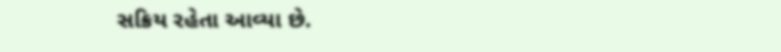સક્રિય રહેતા આવ્યા છે.